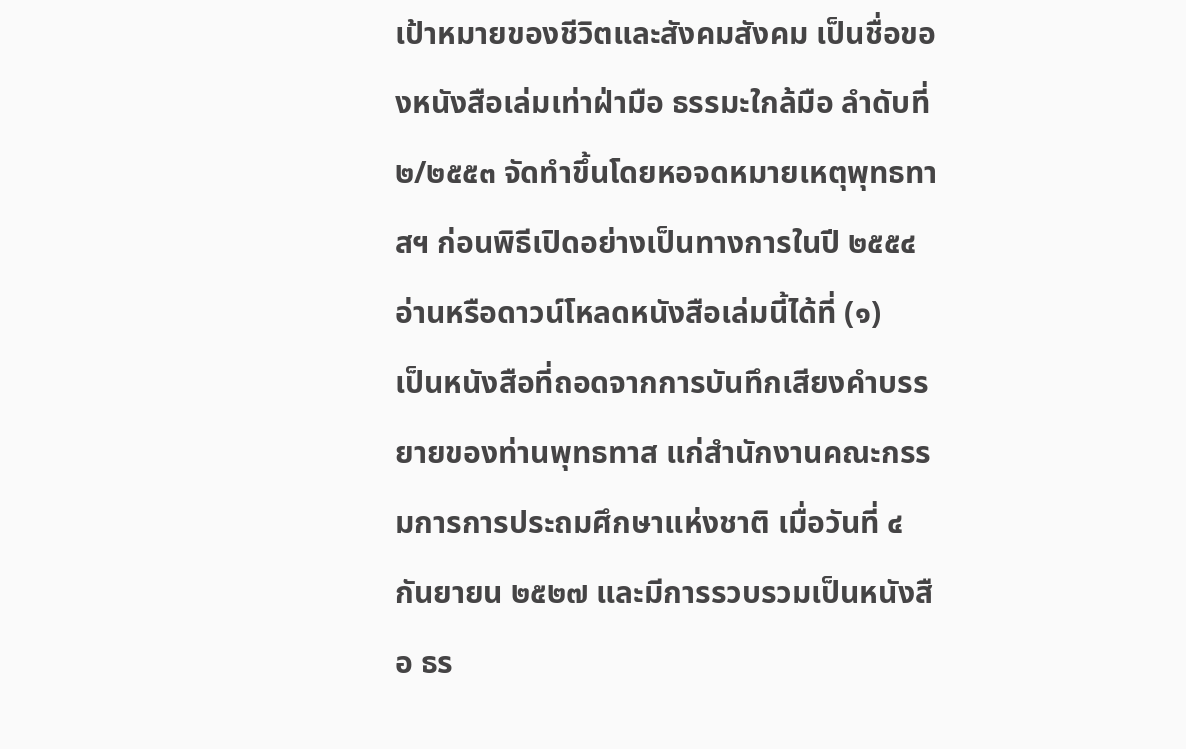เป้าหมายของชีวิตและสังคมสังคม เป็นชื่อของหนังสือเล่มเท่าฝ่ามือ ธรรมะใกล้มือ ลำดับที่ ๒/๒๕๕๓ จัดทำขึ้นโดยหอจดหมายเหตุพุทธทาสฯ ก่อนพิธีเปิดอย่างเป็นทางการในปี ๒๕๕๔
อ่านหรือดาวน์โหลดหนังสือเล่มนี้ได้ที่ (๑)
เป็นหนังสือที่ถอดจากการบันทึกเสียงคำบรรยายของท่านพุทธทาส แก่สำนักงานคณะกรรมการการประถมศึกษาแห่งชาติ เมื่อวันที่ ๔ กันยายน ๒๕๒๗ และมีการรวบรวมเป็นหนังสือ ธร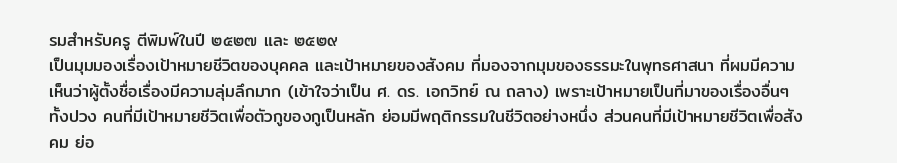รมสำหรับครู ตีพิมพ์ในปี ๒๕๒๗ และ ๒๕๒๙
เป็นมุมมองเรื่องเป้าหมายชีวิตของบุคคล และเป้าหมายของสังคม ที่มองจากมุมของธรรมะในพุทธศาสนา ที่ผมมีความเห็นว่าผู้ตั้งชื่อเรื่องมีความลุ่มลึกมาก (เข้าใจว่าเป็น ศ. ดร. เอกวิทย์ ณ ถลาง) เพราะเป้าหมายเป็นที่มาของเรื่องอื่นๆ ทั้งปวง คนที่มีเป้าหมายชีวิตเพื่อตัวกูของกูเป็นหลัก ย่อมมีพฤติกรรมในชีวิตอย่างหนึ่ง ส่วนคนที่มีเป้าหมายชีวิตเพื่อสังคม ย่อ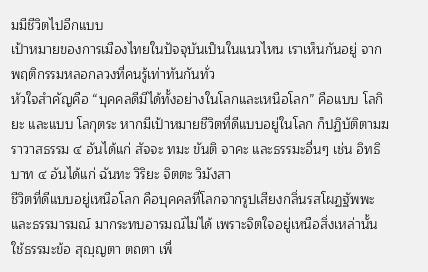มมีชีวิตไปอีกแบบ
เป้าหมายของการเมืองไทยในปัจจุบันเป็นในแนวไหน เราเห็นกันอยู่ จากพฤติกรรมหลอกลวงที่คนรู้เท่าทันกันทั่ว
หัวใจสำคัญคือ “บุคคลดีมีได้ทั้งอย่างในโลกและเหนือโลก” คือแบบ โลกิยะ และแบบ โลกุตระ หากมีเป้าหมายชีวิตที่ดีแบบอยู่ในโลก ก็ปฏิบัติตามฆราวาสธรรม ๔ อันได้แก่ สัจจะ ทมะ ขันติ จาคะ และธรรมะอื่นๆ เช่น อิทธิบาท ๔ อันได้แก่ ฉันทะ วิริยะ จิตตะ วิมังสา
ชีวิตที่ดีแบบอยู่เหนือโลก คือบุคคลที่โลกจากรูปเสียงกลิ่นรสโผฏฐัพพะและธรรมารมณ์ มากระทบอารมณ์ไม่ได้ เพราะจิตใจอยู่เหนือสิ่งเหล่านั้น ใช้ธรรมะข้อ สุญฺญตา ตถตา เพื่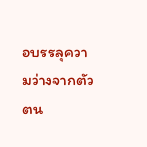อบรรลุความว่างจากตัวตน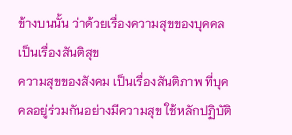ข้างบนนั้น ว่าด้วยเรื่องความสุขของบุคคล เป็นเรื่องสันติสุข
ความสุขของสังคม เป็นเรื่องสันติภาพ ที่บุคคลอยู่ร่วมกันอย่างมีความสุข ใช้หลักปฏิบัติ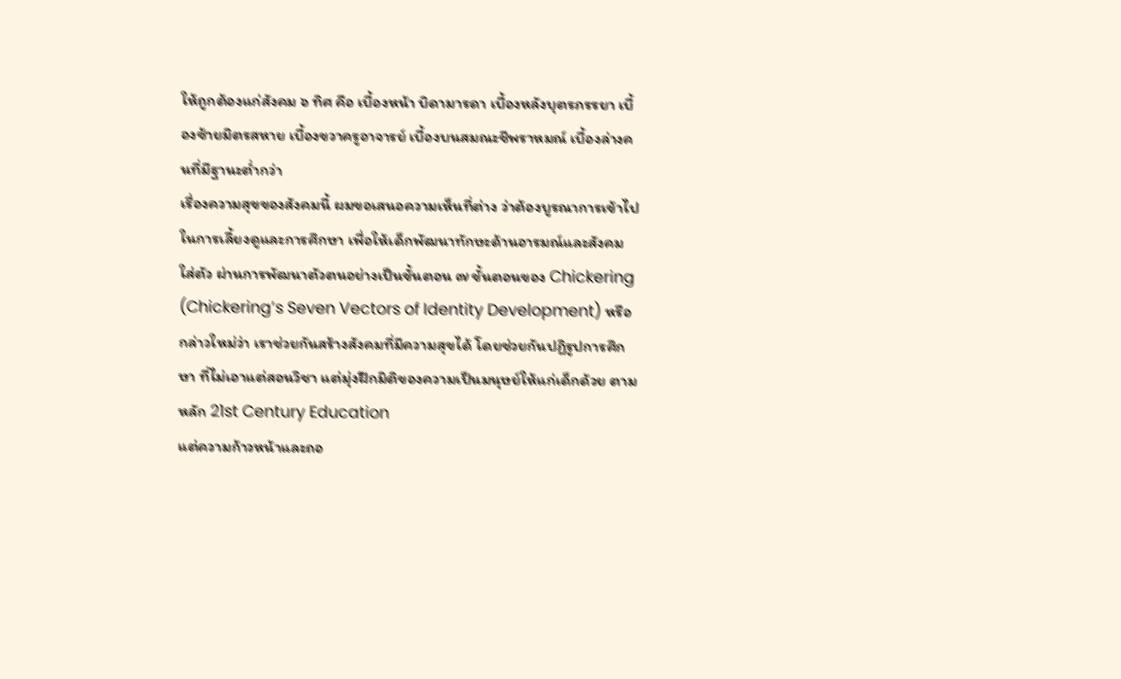ให้ถูกต้องแก่สังคม ๖ ทิศ คือ เบื้องหน้า บิดามารดา เบื้องหลังบุตรภรรยา เบื้องซ้ายมิตรสหาย เบื้องขวาครูอาจารย์ เบื้องบนสมณะชีพราหมณ์ เบื้องล่างคนที่มีฐานะต่ำกว่า
เรื่องความสุขของสังคมนี้ ผมขอเสนอความเห็นที่ต่าง ว่าต้องบูรณาการเข้าไปในการเลี้ยงดูและการศึกษา เพื่อให้เด็กพัฒนาทักษะด้านอารมณ์และสังคมใส่ตัว ผ่านการพัฒนาตัวตนอย่างเป็นขั้นตอน ๗ ขั้นตอนของ Chickering (Chickering’s Seven Vectors of Identity Development) หรือกล่าวใหม่ว่า เราช่วยกันสร้างสังคมที่มีความสุขได้ โดยช่วยกันปฏิรูปการศึกษา ที่ไม่เอาแต่สอนวิชา แต่มุ่งฝึกมิติของความเป็นมนุษย์ให้แก่เด็กด้วย ตามหลัก 21st Century Education
แต่ความก้าวหน้าและถอ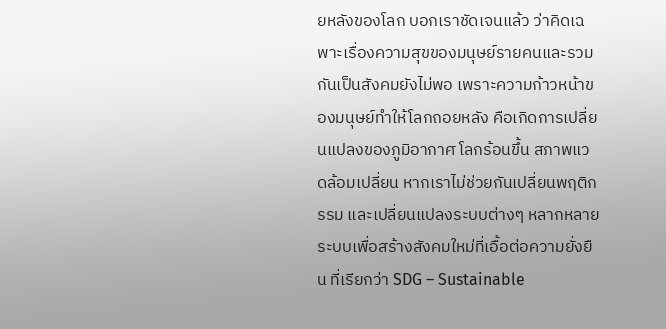ยหลังของโลก บอกเราชัดเจนแล้ว ว่าคิดเฉพาะเรื่องความสุขของมนุษย์รายคนและรวมกันเป็นสังคมยังไม่พอ เพราะความก้าวหน้าของมนุษย์ทำให้โลกถอยหลัง คือเกิดการเปลี่ยนแปลงของภูมิอากาศ โลกร้อนขึ้น สภาพแวดล้อมเปลี่ยน หากเราไม่ช่วยกันเปลี่ยนพฤติกรรม และเปลี่ยนแปลงระบบต่างๆ หลากหลายระบบเพื่อสร้างสังคมใหม่ที่เอื้อต่อความยั่งยืน ที่เรียกว่า SDG – Sustainable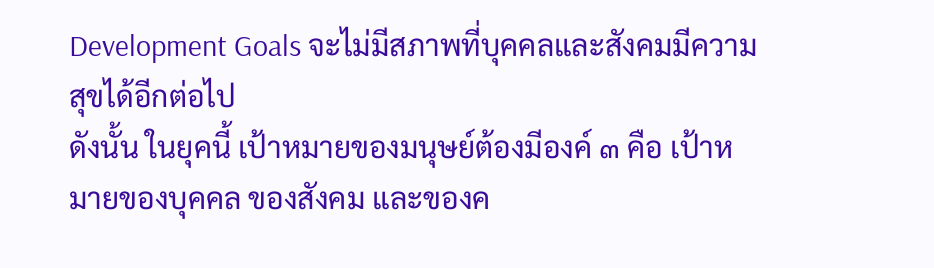Development Goals จะไม่มีสภาพที่บุคคลและสังคมมีความสุขได้อีกต่อไป
ดังนั้น ในยุคนี้ เป้าหมายของมนุษย์ต้องมีองค์ ๓ คือ เป้าหมายของบุคคล ของสังคม และของค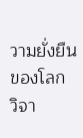วามยั่งยืนของโลก
วิจา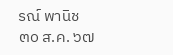รณ์ พานิช
๓๐ ส.ค. ๖๗